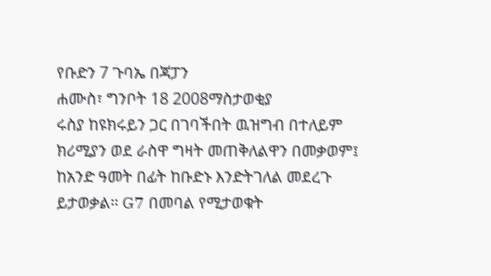የቡድን 7 ጉባኤ በጃፓን
ሐሙስ፣ ግንቦት 18 2008ማስታወቂያ
ሩስያ ከዩክሩይን ጋር በገባችበት ዉዝግብ በተለይም ክሪሚያን ወደ ራስዋ ግዛት መጠቅለልዋን በመቃወም፤ ከአንድ ዓመት በፊት ከቡድኑ እንድትገለል መደረጉ ይታወቃል። G7 በመባል የሚታወቁት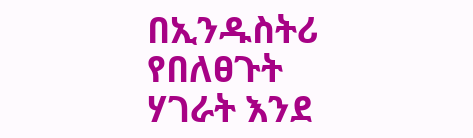በኢንዱስትሪ የበለፀጉት ሃገራት እንደ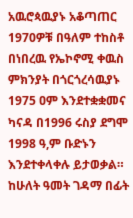አዉሮጳዉያኑ አቆጣጠር 1970ዎቹ በዓለም ተከስቶ በነበረዉ የኤኮኖሚ ቀዉስ ምክንያት በጎርጎረሳዉያኑ 1975 ዐም እንደተቋቋመና ካናዳ በ1996 ሩስያ ደግሞ 1998 ዓ,ም ቡድኑን እንደተቀላቀሉ ይታወቃል። ከሁለት ዓመት ገዳማ በፊት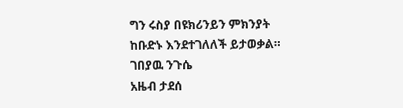ግን ሩስያ በዩክሪንይን ምክንያት ከቡድኑ እንደተገለለች ይታወቃል።
ገበያዉ ንጉሴ
አዜብ ታደሰ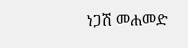ነጋሽ መሐመድ